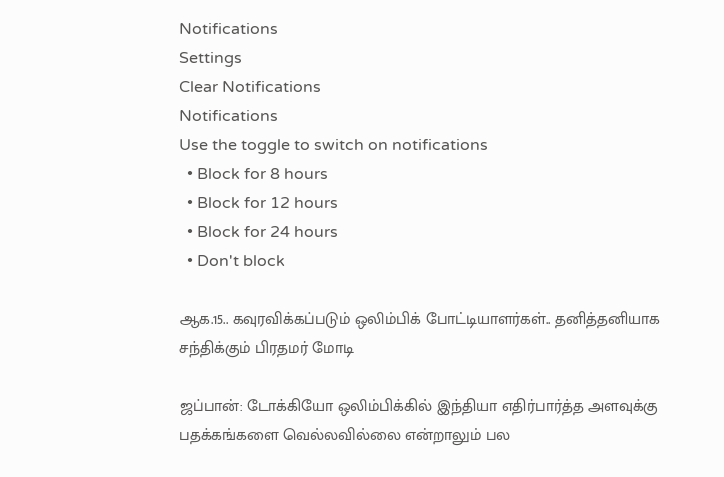Notifications
Settings
Clear Notifications
Notifications
Use the toggle to switch on notifications
  • Block for 8 hours
  • Block for 12 hours
  • Block for 24 hours
  • Don't block

ஆக.15.. கவுரவிக்கப்படும் ஒலிம்பிக் போட்டியாளர்கள்.. தனித்தனியாக சந்திக்கும் பிரதமர் மோடி

ஜப்பான்: டோக்கியோ ஒலிம்பிக்கில் இந்தியா எதிர்பார்த்த அளவுக்கு பதக்கங்களை வெல்லவில்லை என்றாலும் பல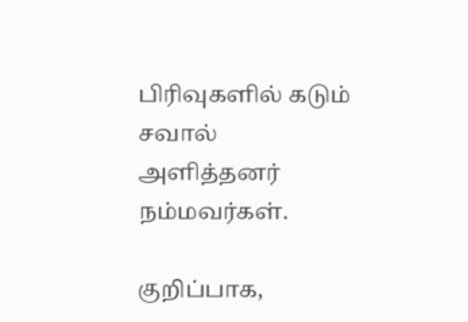பிரிவுகளில் கடும் சவால் அளித்தனர் நம்மவர்கள்.

குறிப்பாக,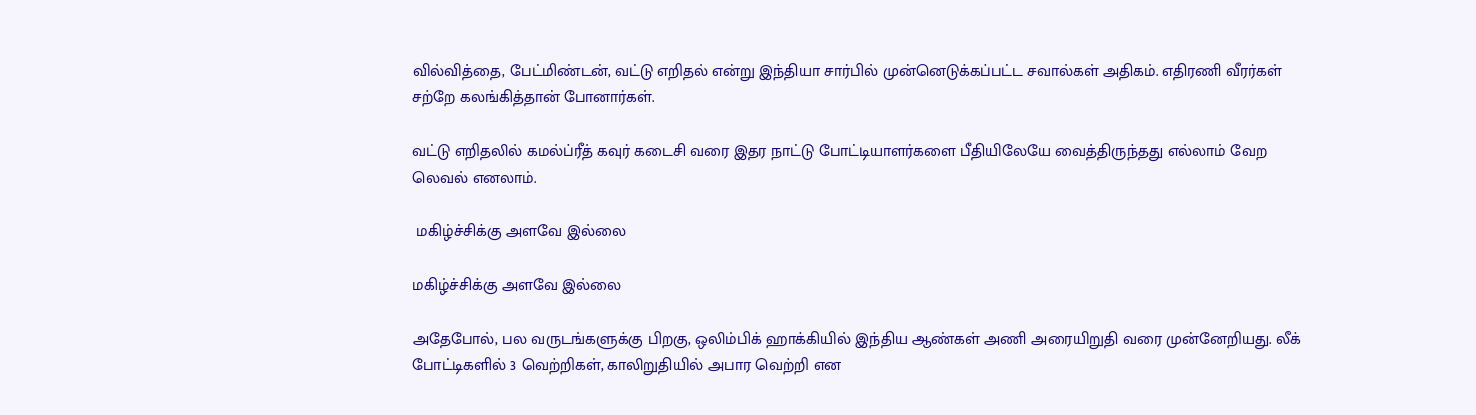வில்வித்தை, பேட்மிண்டன், வட்டு எறிதல் என்று இந்தியா சார்பில் முன்னெடுக்கப்பட்ட சவால்கள் அதிகம். எதிரணி வீரர்கள் சற்றே கலங்கித்தான் போனார்கள்.

வட்டு எறிதலில் கமல்ப்ரீத் கவுர் கடைசி வரை இதர நாட்டு போட்டியாளர்களை பீதியிலேயே வைத்திருந்தது எல்லாம் வேற லெவல் எனலாம்.

 மகிழ்ச்சிக்கு அளவே இல்லை

மகிழ்ச்சிக்கு அளவே இல்லை

அதேபோல், பல வருடங்களுக்கு பிறகு, ஒலிம்பிக் ஹாக்கியில் இந்திய ஆண்கள் அணி அரையிறுதி வரை முன்னேறியது. லீக் போட்டிகளில் 3 வெற்றிகள், காலிறுதியில் அபார வெற்றி என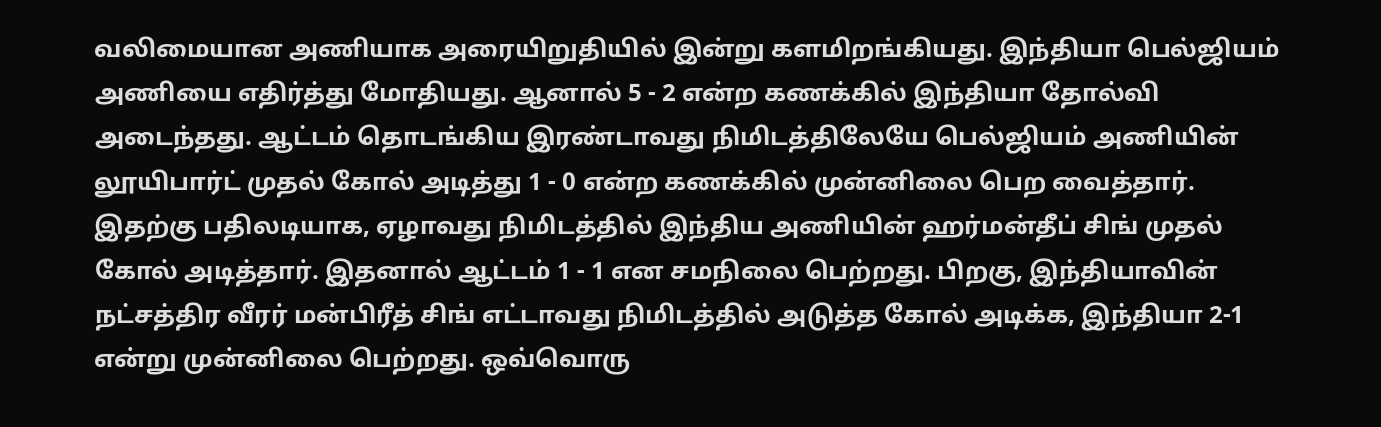வலிமையான அணியாக அரையிறுதியில் இன்று களமிறங்கியது. இந்தியா பெல்ஜியம் அணியை எதிர்த்து மோதியது. ஆனால் 5 - 2 என்ற கணக்கில் இந்தியா தோல்வி அடைந்தது. ஆட்டம் தொடங்கிய இரண்டாவது நிமிடத்திலேயே பெல்ஜியம் அணியின் லூயிபார்ட் முதல் கோல் அடித்து 1 - 0 என்ற கணக்கில் முன்னிலை பெற வைத்தார். இதற்கு பதிலடியாக, ஏழாவது நிமிடத்தில் இந்திய அணியின் ஹர்மன்தீப் சிங் முதல் கோல் அடித்தார். இதனால் ஆட்டம் 1 - 1 என சமநிலை பெற்றது. பிறகு, இந்தியாவின் நட்சத்திர வீரர் மன்பிரீத் சிங் எட்டாவது நிமிடத்தில் அடுத்த கோல் அடிக்க, இந்தியா 2-1 என்று முன்னிலை பெற்றது. ஒவ்வொரு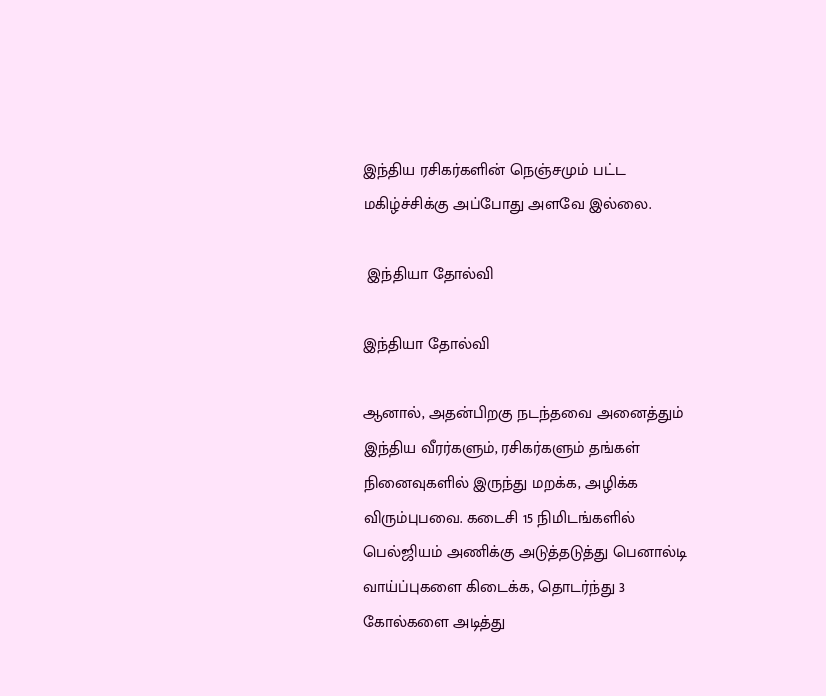இந்திய ரசிகர்களின் நெஞ்சமும் பட்ட மகிழ்ச்சிக்கு அப்போது அளவே இல்லை.

 இந்தியா தோல்வி

இந்தியா தோல்வி

ஆனால், அதன்பிறகு நடந்தவை அனைத்தும் இந்திய வீரர்களும், ரசிகர்களும் தங்கள் நினைவுகளில் இருந்து மறக்க, அழிக்க விரும்புபவை. கடைசி 15 நிமிடங்களில் பெல்ஜியம் அணிக்கு அடுத்தடுத்து பெனால்டி வாய்ப்புகளை கிடைக்க, தொடர்ந்து 3 கோல்களை அடித்து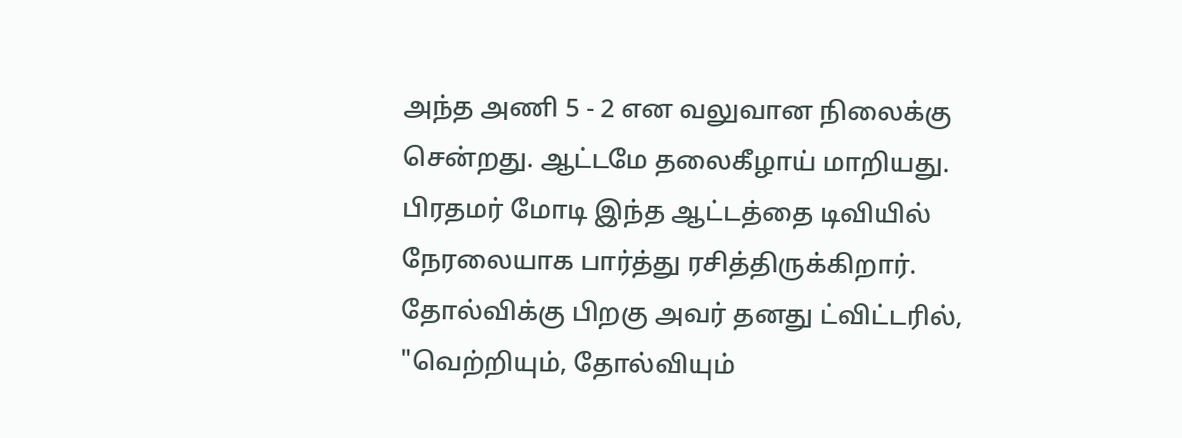அந்த அணி 5 - 2 என வலுவான நிலைக்கு சென்றது. ஆட்டமே தலைகீழாய் மாறியது. பிரதமர் மோடி இந்த ஆட்டத்தை டிவியில் நேரலையாக பார்த்து ரசித்திருக்கிறார். தோல்விக்கு பிறகு அவர் தனது ட்விட்டரில், "வெற்றியும், தோல்வியும்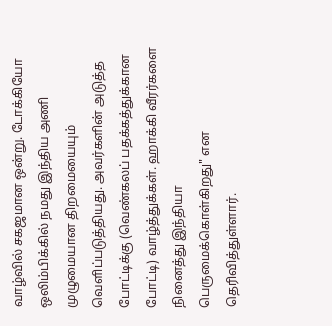வாழ்வில் சகஜமான ஒன்று. டோக்கியோ ஒலிம்பிக்கில் நமது இந்திய அணி முழுமையான திறமையையும் வெளிப்படுத்தியது. அவர்களின் அடுத்த போட்டிக்கு (வெண்கலப் பதக்கத்துக்கான போட்டி) வாழ்த்துக்கள். ஹாக்கி வீரர்களை நினைத்து இந்தியா பெருமைக்கொள்கிறது" என தெரிவித்துள்ளார்.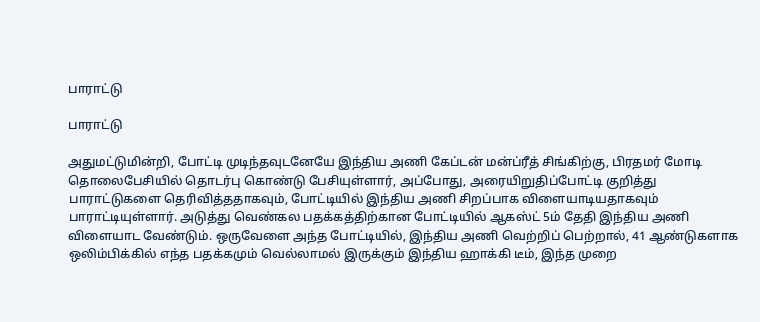பாராட்டு

பாராட்டு

அதுமட்டுமின்றி, போட்டி முடிந்தவுடனேயே இந்திய அணி கேப்டன் மன்ப்ரீத் சிங்கிற்கு, பிரதமர் மோடி தொலைபேசியில் தொடர்பு கொண்டு பேசியுள்ளார், அப்போது, அரையிறுதிப்போட்டி குறித்து பாராட்டுகளை தெரிவித்ததாகவும், போட்டியில் இந்திய அணி சிறப்பாக விளையாடியதாகவும் பாராட்டியுள்ளார். அடுத்து வெண்கல பதக்கத்திற்கான போட்டியில் ஆகஸ்ட் 5ம் தேதி இந்திய அணி விளையாட வேண்டும். ஒருவேளை அந்த போட்டியில், இந்திய அணி வெற்றிப் பெற்றால், 41 ஆண்டுகளாக ஒலிம்பிக்கில் எந்த பதக்கமும் வெல்லாமல் இருக்கும் இந்திய ஹாக்கி டீம், இந்த முறை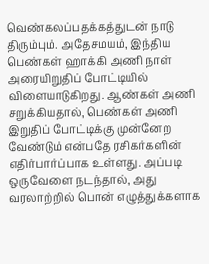வெண்கலப்பதக்கத்துடன் நாடு திரும்பும். அதேசமயம், இந்திய பெண்கள் ஹாக்கி அணி நாள் அரையிறுதிப் போட்டியில் விளையாடுகிறது. ஆண்கள் அணி சறுக்கியதால், பெண்கள் அணி இறுதிப் போட்டிக்கு முன்னேற வேண்டும் என்பதே ரசிகர்களின் எதிர்பார்ப்பாக உள்ளது. அப்படி ஒருவேளை நடந்தால், அது வரலாற்றில் பொன் எழுத்துக்களாக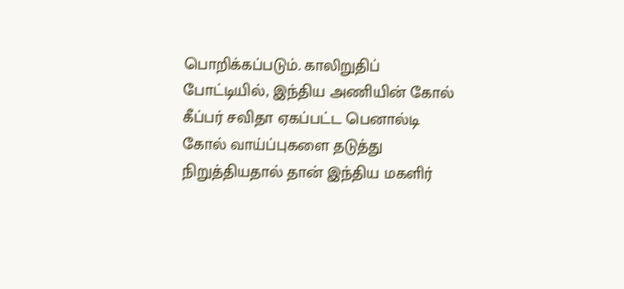பொறிக்கப்படும். காலிறுதிப் போட்டியில், இந்திய அணியின் கோல் கீப்பர் சவிதா ஏகப்பட்ட பெனால்டி கோல் வாய்ப்புகளை தடுத்து நிறுத்தியதால் தான் இந்திய மகளிர்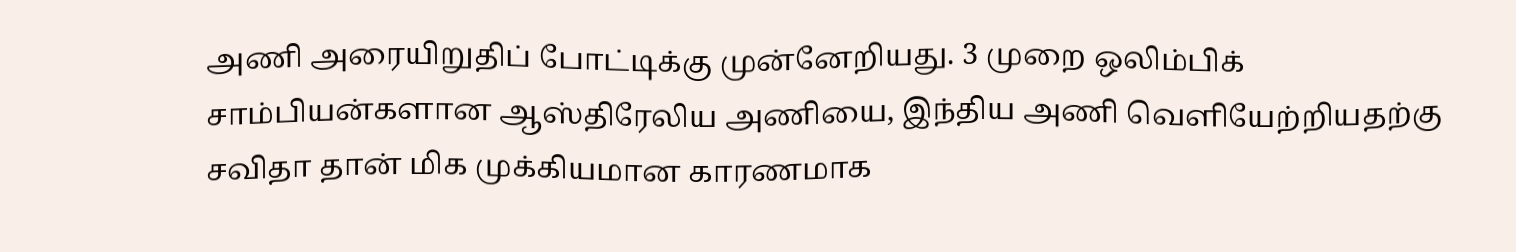அணி அரையிறுதிப் போட்டிக்கு முன்னேறியது. 3 முறை ஒலிம்பிக் சாம்பியன்களான ஆஸ்திரேலிய அணியை, இந்திய அணி வெளியேற்றியதற்கு சவிதா தான் மிக முக்கியமான காரணமாக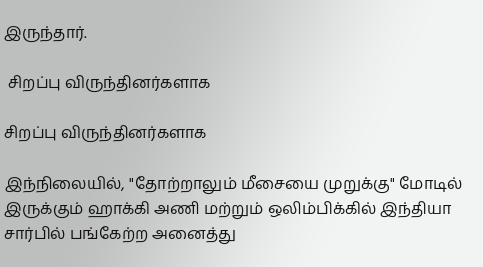இருந்தார்.

 சிறப்பு விருந்தினர்களாக

சிறப்பு விருந்தினர்களாக

இந்நிலையில், "தோற்றாலும் மீசையை முறுக்கு" மோடில் இருக்கும் ஹாக்கி அணி மற்றும் ஒலிம்பிக்கில் இந்தியா சார்பில் பங்கேற்ற அனைத்து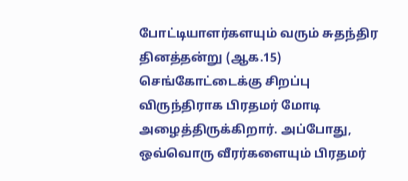போட்டியாளர்களயும் வரும் சுதந்திர தினத்தன்று (ஆக.15) செங்கோட்டைக்கு சிறப்பு விருந்திராக பிரதமர் மோடி அழைத்திருக்கிறார். அப்போது, ஒவ்வொரு வீரர்களையும் பிரதமர்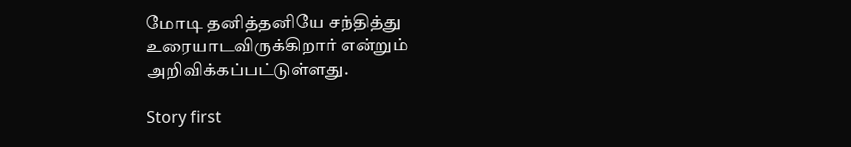மோடி தனித்தனியே சந்தித்து உரையாடவிருக்கிறார் என்றும் அறிவிக்கப்பட்டுள்ளது.

Story first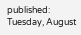published: Tuesday, August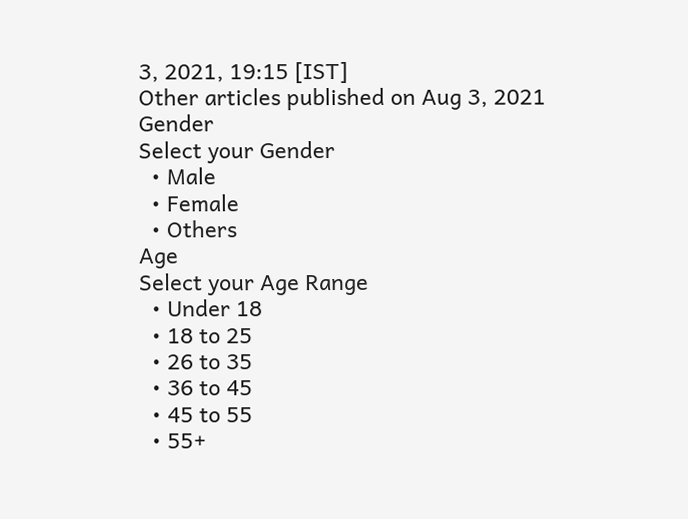3, 2021, 19:15 [IST]
Other articles published on Aug 3, 2021
Gender
Select your Gender
  • Male
  • Female
  • Others
Age
Select your Age Range
  • Under 18
  • 18 to 25
  • 26 to 35
  • 36 to 45
  • 45 to 55
  • 55+